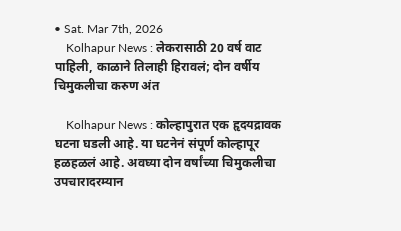• Sat. Mar 7th, 2026
    Kolhapur News : लेकरासाठी 20 वर्ष वाट पाहिली, काळाने तिलाही हिरावलं; दोन वर्षीय चिमुकलीचा करुण अंत

    Kolhapur News : कोल्हापुरात एक हृदयद्रावक घटना घडली आहे. या घटनेनं संपूर्ण कोल्हापूर हळहळलं आहे. अवघ्या दोन वर्षांच्या चिमुकलीचा उपचारादरम्यान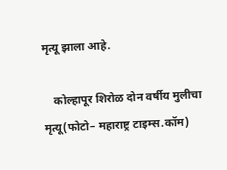मृत्यू झाला आहे.

    कोल्हापूर शिरोळ दोन वर्षीय मुलीचा मृत्यू(फोटो– महाराष्ट्र टाइम्स.कॉम)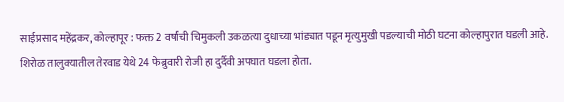साईप्रसाद महेंद्रकर, कोल्हापूर : फक्त 2 वर्षांची चिमुकली उकळत्या दुधाच्या भांड्यात पडून मृत्युमुखी पडल्याची मोठी घटना कोल्हापुरात घडली आहे. शिरोळ तालुक्यातील तेरवाड येथे 24 फेब्रुवारी रोजी हा दुर्दैवी अपघात घडला होता.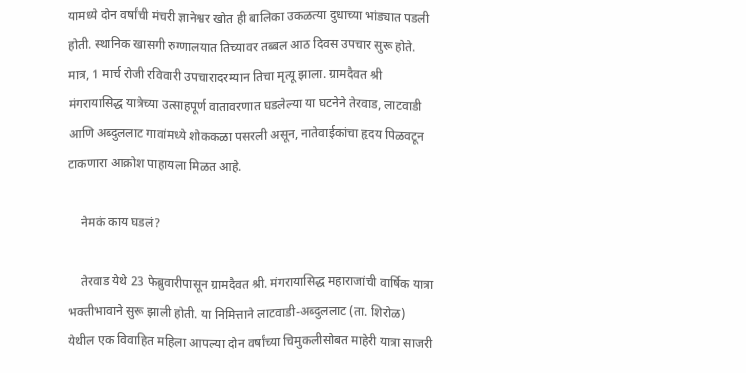यामध्ये दोन वर्षांची मंचरी ज्ञानेश्वर खोत ही बालिका उकळत्या दुधाच्या भांड्यात पडली होती. स्थानिक खासगी रुग्णालयात तिच्यावर तब्बल आठ दिवस उपचार सुरू होते. मात्र, 1 मार्च रोजी रविवारी उपचारादरम्यान तिचा मृत्यू झाला. ग्रामदैवत श्री मंगरायासिद्ध यात्रेच्या उत्साहपूर्ण वातावरणात घडलेल्या या घटनेने तेरवाड, लाटवाडी आणि अब्दुललाट गावांमध्ये शोककळा पसरली असून, नातेवाईकांचा हृदय पिळवटून टाकणारा आक्रोश पाहायला मिळत आहे.

    नेमकं काय घडलं?

    तेरवाड येथे 23 फेब्रुवारीपासून ग्रामदैवत श्री. मंगरायासिद्ध महाराजांची वार्षिक यात्रा भक्तीभावाने सुरू झाली होती. या निमित्ताने लाटवाडी-अब्दुललाट (ता. शिरोळ) येथील एक विवाहित महिला आपल्या दोन वर्षांच्या चिमुकलीसोबत माहेरी यात्रा साजरी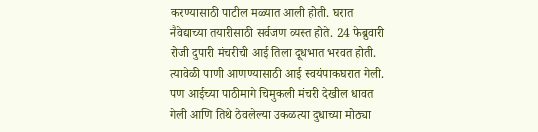करण्यासाठी पाटील मळ्यात आली होती. घरात नैवेद्याच्या तयारीसाठी सर्वजण व्यस्त होते. 24 फेब्रुवारी रोजी दुपारी मंचरीची आई तिला दूधभात भरवत होती. त्यावेळी पाणी आणण्यासाठी आई स्वयंपाकघरात गेली. पण आईच्या पाठीमागे चिमुकली मंचरी देखील धावत गेली आणि तिथे ठेवलेल्या उकळत्या दुधाच्या मोठ्या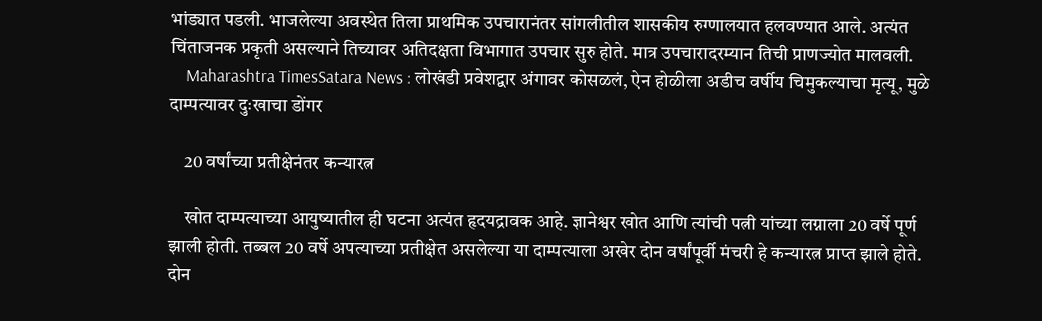भांड्यात पडली. भाजलेल्या अवस्थेत तिला प्राथमिक उपचारानंतर सांगलीतील शासकीय रुग्णालयात हलवण्यात आले. अत्यंत चिंताजनक प्रकृती असल्याने तिच्यावर अतिदक्षता विभागात उपचार सुरु होते. मात्र उपचारादरम्यान तिची प्राणज्योत मालवली.
    Maharashtra TimesSatara News : लोखंडी प्रवेशद्वार अंगावर कोसळलं, ऐन होळीला अडीच वर्षीय चिमुकल्याचा मृत्यू, मुळे दाम्पत्यावर दुःखाचा डोंगर

    20 वर्षांच्या प्रतीक्षेनंतर कन्यारत्न

    खोत दाम्पत्याच्या आयुष्यातील ही घटना अत्यंत हृदयद्रावक आहे. ज्ञानेश्वर खोत आणि त्यांची पत्नी यांच्या लग्नाला 20 वर्षे पूर्ण झाली होती. तब्बल 20 वर्षे अपत्याच्या प्रतीक्षेत असलेल्या या दाम्पत्याला अखेर दोन वर्षांपूर्वी मंचरी हे कन्यारत्न प्राप्त झाले होते. दोन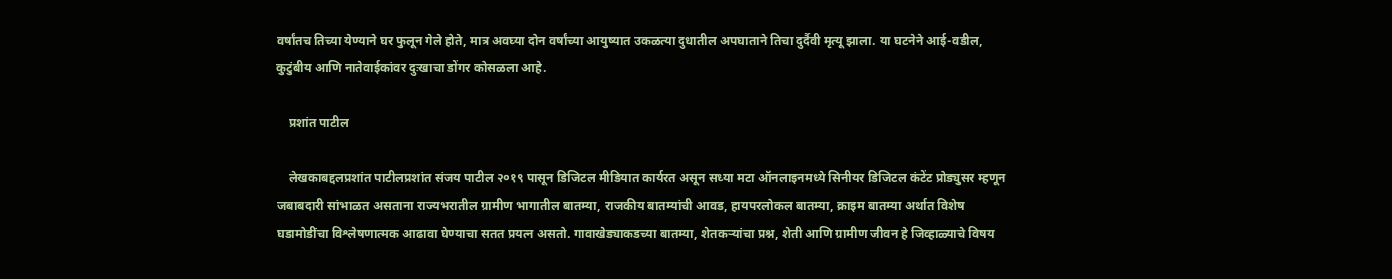वर्षांतच तिच्या येण्याने घर फुलून गेले होते, मात्र अवघ्या दोन वर्षांच्या आयुष्यात उकळत्या दुधातील अपघाताने तिचा दुर्दैवी मृत्यू झाला. या घटनेने आई-वडील, कुटुंबीय आणि नातेवाईकांवर दुःखाचा डोंगर कोसळला आहे.

    प्रशांत पाटील

    लेखकाबद्दलप्रशांत पाटीलप्रशांत संजय पाटील २०१९ पासून डिजिटल मीडियात कार्यरत असून सध्या मटा ऑनलाइनमध्ये सिनीयर डिजिटल कंटेंट प्रोड्युसर म्हणून जबाबदारी सांभाळत असताना राज्यभरातील ग्रामीण भागातील बातम्या, राजकीय बातम्यांची आवड, हायपरलोकल बातम्या, क्राइम बातम्या अर्थात विशेष घडामोडींचा विश्लेषणात्मक आढावा घेण्याचा सतत प्रयत्न असतो. गावाखेड्याकडच्या बातम्या, शेतकऱ्यांचा प्रश्न, शेती आणि ग्रामीण जीवन हे जिव्हाळ्याचे विषय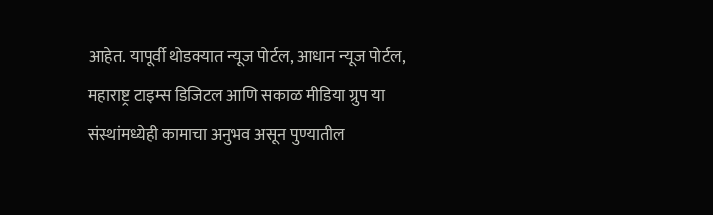आहेत. यापूर्वी थोडक्यात न्यूज पोर्टल, आधान न्यूज पोर्टल, महाराष्ट्र टाइम्स डिजिटल आणि सकाळ मीडिया ग्रुप या संस्थांमध्येही कामाचा अनुभव असून पुण्यातील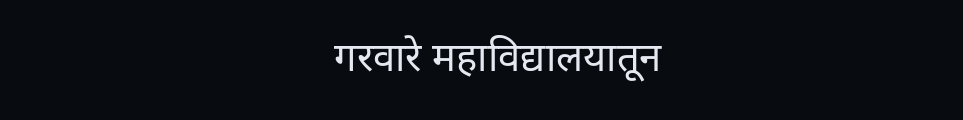गरवारे महाविद्यालयातून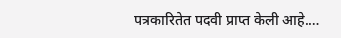पत्रकारितेत पदवी प्राप्त केली आहे.…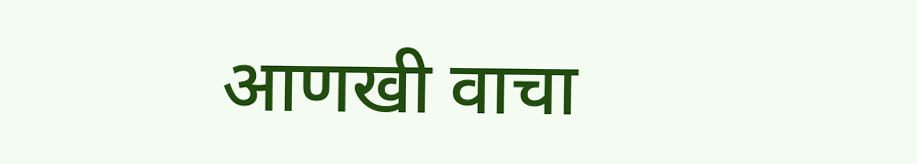आणखी वाचा